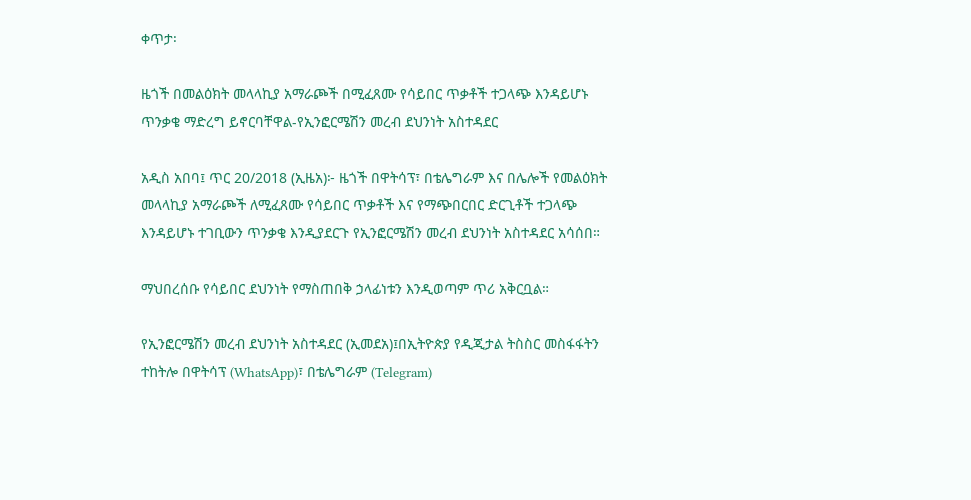ቀጥታ፡

ዜጎች በመልዕክት መላላኪያ አማራጮች በሚፈጸሙ የሳይበር ጥቃቶች ተጋላጭ እንዳይሆኑ ጥንቃቄ ማድረግ ይኖርባቸዋል-የኢንፎርሜሽን መረብ ደህንነት አስተዳደር

አዲስ አበባ፤ ጥር 20/2018 (ኢዜአ)፦ ዜጎች በዋትሳፕ፣ በቴሌግራም እና በሌሎች የመልዕክት መላላኪያ አማራጮች ለሚፈጸሙ የሳይበር ጥቃቶች እና የማጭበርበር ድርጊቶች ተጋላጭ እንዳይሆኑ ተገቢውን ጥንቃቄ እንዲያደርጉ የኢንፎርሜሽን መረብ ደህንነት አስተዳደር አሳሰበ።

ማህበረሰቡ የሳይበር ደህንነት የማስጠበቅ ኃላፊነቱን እንዲወጣም ጥሪ አቅርቧል።

የኢንፎርሜሽን መረብ ደህንነት አስተዳደር (ኢመደአ)፤በኢትዮጵያ የዲጂታል ትስስር መስፋፋትን ተከትሎ በዋትሳፕ (WhatsApp)፣ በቴሌግራም (Telegram)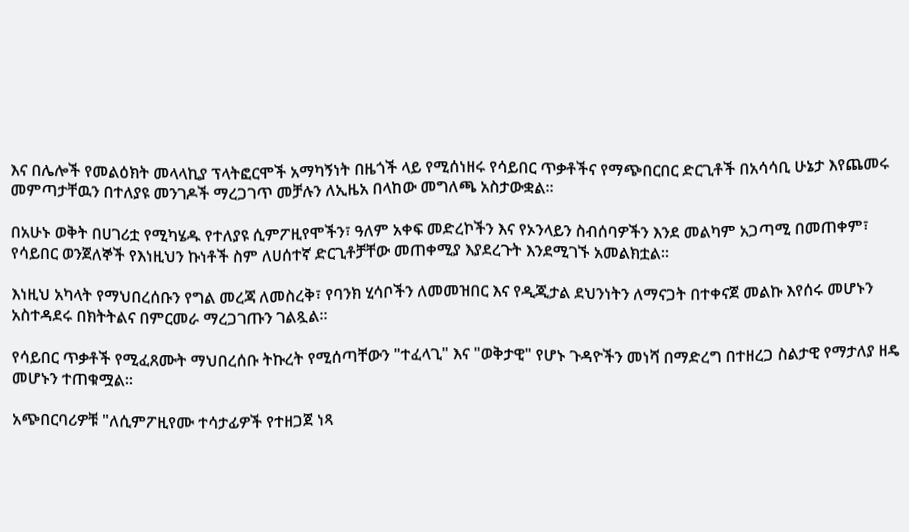እና በሌሎች የመልዕክት መላላኪያ ፕላትፎርሞች አማካኝነት በዜጎች ላይ የሚሰነዘሩ የሳይበር ጥቃቶችና የማጭበርበር ድርጊቶች በአሳሳቢ ሁኔታ እየጨመሩ መምጣታቸዉን በተለያዩ መንገዶች ማረጋገጥ መቻሉን ለኢዜአ በላከው መግለጫ አስታውቋል።

በአሁኑ ወቅት በሀገሪቷ የሚካሄዱ የተለያዩ ሲምፖዚየሞችን፣ ዓለም አቀፍ መድረኮችን እና የኦንላይን ስብሰባዎችን እንደ መልካም አጋጣሚ በመጠቀም፣ የሳይበር ወንጀለኞች የእነዚህን ኩነቶች ስም ለሀሰተኛ ድርጊቶቻቸው መጠቀሚያ እያደረጉት እንደሚገኙ አመልክቷል።

እነዚህ አካላት የማህበረሰቡን የግል መረጃ ለመስረቅ፣ የባንክ ሂሳቦችን ለመመዝበር እና የዲጂታል ደህንነትን ለማናጋት በተቀናጀ መልኩ እየሰሩ መሆኑን አስተዳደሩ በክትትልና በምርመራ ማረጋገጡን ገልጿል።

የሳይበር ጥቃቶች የሚፈጸሙት ማህበረሰቡ ትኩረት የሚሰጣቸውን "ተፈላጊ" እና "ወቅታዊ" የሆኑ ጉዳዮችን መነሻ በማድረግ በተዘረጋ ስልታዊ የማታለያ ዘዴ መሆኑን ተጠቁሟል።

አጭበርባሪዎቹ "ለሲምፖዚየሙ ተሳታፊዎች የተዘጋጀ ነጻ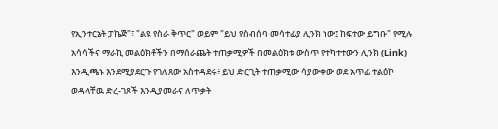የኢንተርኔት ፓኬጅ"፣ "ልዩ የስራ ቅጥር" ወይም "ይህ የስብሰባ መሳተፊያ ሊንክ ነው፤ ከፍተው ይግቡ" የሚሉ አሳሳችና ማራኪ መልዕክቶችን በማሰራጨት ተጠቃሚዎች በመልዕክቱ ውስጥ የተካተተውን ሊንክ (Link) እንዲጫኑ እንደሚያደርጉ የገለጸው አስተዳደሩ፥ ይህ ድርጊት ተጠቃሚው ሳያውቀው ወደ አጥፊ ተልዕኮ ወዳላቸዉ ድረ-ገጾች እንዲያመራና ለጥቃት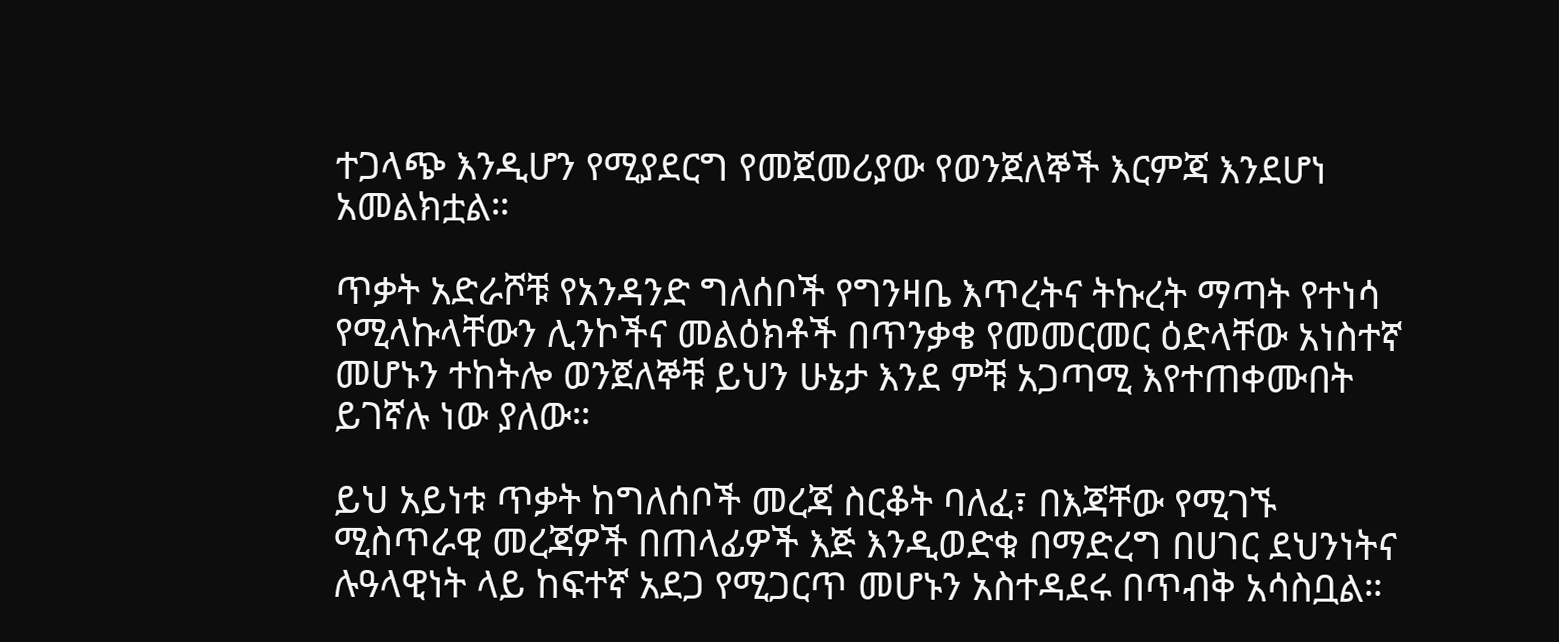ተጋላጭ እንዲሆን የሚያደርግ የመጀመሪያው የወንጀለኞች እርምጃ እንደሆነ አመልክቷል።

ጥቃት አድራሾቹ የአንዳንድ ግለሰቦች የግንዛቤ እጥረትና ትኩረት ማጣት የተነሳ የሚላኩላቸውን ሊንኮችና መልዕክቶች በጥንቃቄ የመመርመር ዕድላቸው አነስተኛ መሆኑን ተከትሎ ወንጀለኞቹ ይህን ሁኔታ እንደ ምቹ አጋጣሚ እየተጠቀሙበት ይገኛሉ ነው ያለው።

ይህ አይነቱ ጥቃት ከግለሰቦች መረጃ ስርቆት ባለፈ፣ በእጃቸው የሚገኙ ሚስጥራዊ መረጃዎች በጠላፊዎች እጅ እንዲወድቁ በማድረግ በሀገር ደህንነትና ሉዓላዊነት ላይ ከፍተኛ አደጋ የሚጋርጥ መሆኑን አስተዳደሩ በጥብቅ አሳስቧል።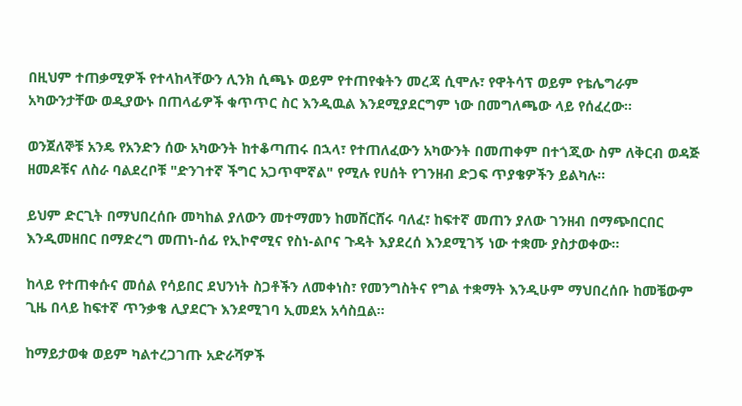በዚህም ተጠቃሚዎች የተላከላቸውን ሊንክ ሲጫኑ ወይም የተጠየቁትን መረጃ ሲሞሉ፣ የዋትሳፕ ወይም የቴሌግራም አካውንታቸው ወዲያውኑ በጠላፊዎች ቁጥጥር ስር እንዲዉል እንደሚያደርግም ነው በመግለጫው ላይ የሰፈረው።

ወንጀለኞቹ አንዴ የአንድን ሰው አካውንት ከተቆጣጠሩ በኋላ፣ የተጠለፈውን አካውንት በመጠቀም በተጎጂው ስም ለቅርብ ወዳጅ ዘመዶቹና ለስራ ባልደረቦቹ "ድንገተኛ ችግር አጋጥሞኛል" የሚሉ የሀሰት የገንዘብ ድጋፍ ጥያቄዎችን ይልካሉ።

ይህም ድርጊት በማህበረሰቡ መካከል ያለውን መተማመን ከመሸርሸሩ ባለፈ፣ ከፍተኛ መጠን ያለው ገንዘብ በማጭበርበር እንዲመዘበር በማድረግ መጠነ-ሰፊ የኢኮኖሚና የስነ-ልቦና ጉዳት እያደረሰ እንደሚገኝ ነው ተቋሙ ያስታወቀው።

ከላይ የተጠቀሱና መሰል የሳይበር ደህንነት ስጋቶችን ለመቀነስ፣ የመንግስትና የግል ተቋማት እንዲሁም ማህበረሰቡ ከመቼውም ጊዜ በላይ ከፍተኛ ጥንቃቄ ሊያደርጉ እንደሚገባ ኢመደአ አሳስቧል።

ከማይታወቁ ወይም ካልተረጋገጡ አድራሻዎች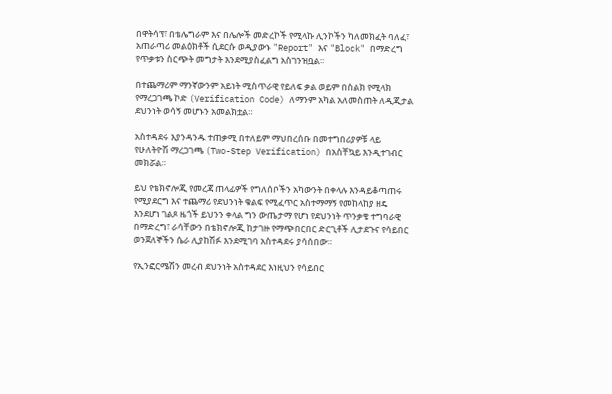በዋትሳፕ፣ በቴሌግራም እና በሌሎች መድረኮች የሚላኩ ሊንኮችን ካለመክፈት ባለፈ፣ አጠራጣሪ መልዕክቶች ሲደርሱ ወዲያውኑ "Report" እና "Block" በማድረግ የጥቃቱን ስርጭት መግታት እንደሚያስፈልግ አስገንዝቧል።

በተጨማሪም ማንኛውንም አይነት ሚስጥራዊ የይለፍ ቃል ወይም በስልክ የሚላክ የማረጋገጫ ኮድ (Verification Code) ለማንም አካል አለመስጠት ለዲጂታል ደህንነት ወሳኝ መሆኑን አመልክቷል።

አስተዳደሩ እያንዳንዱ ተጠቃሚ በተለይም ማህበረሰቡ በመተግበሪያዎቹ ላይ የሁለትዮሽ ማረጋገጫ (Two-Step Verification) በአስቸኳይ እንዲተገብር መክሯል።

ይህ የቴክኖሎጂ የመረጃ ጠላፊዎች የግለሰቦችን አካውንት በቀላሉ እንዳይቆጣጠሩ የሚያደርግ እና ተጨማሪ የደህንነት ቁልፍ የሚፈጥር አስተማማኝ የመከላከያ ዘዴ እንደሆነ ገልጾ ዜጎች ይህንን ቀላል ግን ውጤታማ የሆነ የደህንነት ጥንቃቄ ተግባራዊ በማድረግ፣ ራሳቸውን በቴክኖሎጂ ከታገዙ የማጭበርበር ድርጊቶች ሊታደጉና የሳይበር ወንጀለኞችን ሴራ ሊያከሽፉ እንደሚገባ አስተዳደሩ ያሳሰበው።

የኢንፎርሜሽን መረብ ደህንነት አስተዳደር እነዚህን የሳይበር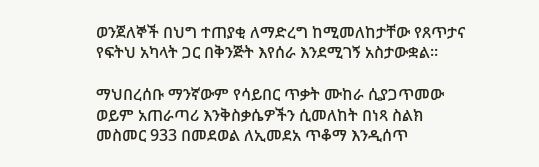ወንጀለኞች በህግ ተጠያቂ ለማድረግ ከሚመለከታቸው የጸጥታና የፍትህ አካላት ጋር በቅንጅት እየሰራ እንደሚገኝ አስታውቋል።

ማህበረሰቡ ማንኛውም የሳይበር ጥቃት ሙከራ ሲያጋጥመው ወይም አጠራጣሪ እንቅስቃሴዎችን ሲመለከት በነጻ ስልክ መስመር 933 በመደወል ለኢመደአ ጥቆማ እንዲሰጥ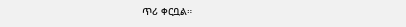ጥሪ ቀርቧል።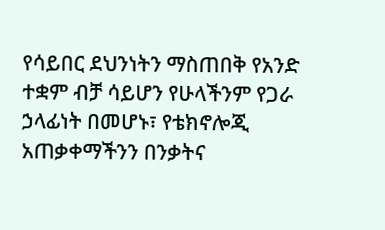የሳይበር ደህንነትን ማስጠበቅ የአንድ ተቋም ብቻ ሳይሆን የሁላችንም የጋራ ኃላፊነት በመሆኑ፣ የቴክኖሎጂ አጠቃቀማችንን በንቃትና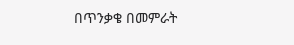በጥንቃቄ በመምራት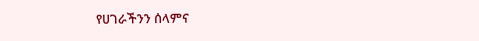የሀገራችንን ሰላምና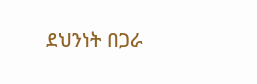ደህንነት በጋራ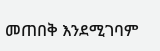መጠበቅ እንደሚገባም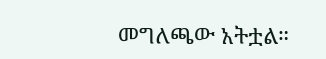መግለጫው አትቷል።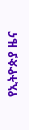የኢትዮጵያ ዜና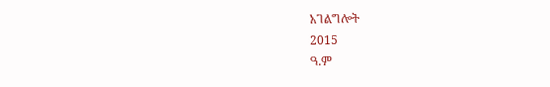አገልግሎት
2015
ዓ.ም